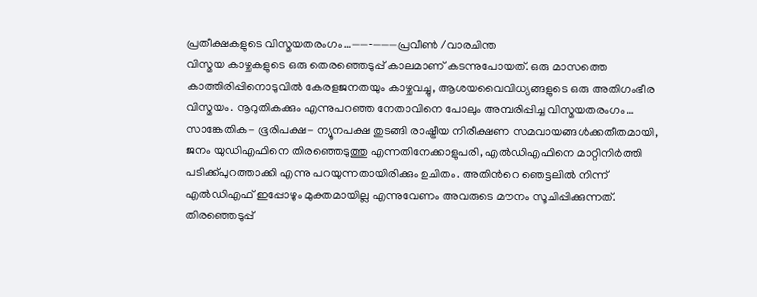പ്രതീക്ഷകളുടെ വിസ്മയതരംഗം…——‐———പ്രവീൺ /വാരചിന്ത
വിസ്മയ കാഴ്ചകളുടെ ഒരു തെരഞ്ഞെടുപ്പ് കാലമാണ് കടന്നുപോയത്. ഒരു മാസത്തെ കാത്തിരിപ്പിനൊടുവിൽ കേരളജനതയും കാഴ്ചവച്ചു, ആശയവൈവിധ്യങ്ങളുടെ ഒരു അതിഗംഭീര വിസ്മയം. നൂറുതികക്കും എന്നുപറഞ്ഞ നേതാവിനെ പോലും അമ്പരിപ്പിച്ച വിസ്മയതരംഗം…
സാങ്കേതിക- ഭൂരിപക്ഷ- ന്യൂനപക്ഷ തുടങ്ങി രാഷ്ട്രീയ നിരീക്ഷണ സമവായങ്ങൾക്കതീതമായി, ജനം യുഡിഎഫിനെ തിരഞ്ഞെടുത്തു എന്നതിനേക്കാളുപരി, എൽഡിഎഫിനെ മാറ്റിനിർത്തി പടിക്ക്പുറത്താക്കി എന്നു പറയുന്നതായിരിക്കും ഉചിതം. അതിൻറെ ഞെട്ടലിൽ നിന്ന് എൽഡിഎഫ് ഇപ്പോഴും മുക്തമായില്ല എന്നുവേണം അവരുടെ മൗനം സൂചിപ്പിക്കുന്നത്.
തിരഞ്ഞെടുപ്പ്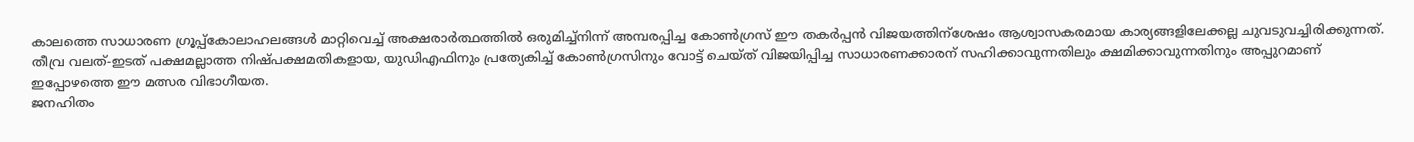കാലത്തെ സാധാരണ ഗ്രൂപ്പ്കോലാഹലങ്ങൾ മാറ്റിവെച്ച് അക്ഷരാർത്ഥത്തിൽ ഒരുമിച്ച്നിന്ന് അമ്പരപ്പിച്ച കോൺഗ്രസ് ഈ തകർപ്പൻ വിജയത്തിന്ശേഷം ആശ്വാസകരമായ കാര്യങ്ങളിലേക്കല്ല ചുവടുവച്ചിരിക്കുന്നത്.
തീവ്ര വലത്-ഇടത് പക്ഷമല്ലാത്ത നിഷ്പക്ഷമതികളായ, യുഡിഎഫിനും പ്രത്യേകിച്ച് കോൺഗ്രസിനും വോട്ട് ചെയ്ത് വിജയിപ്പിച്ച സാധാരണക്കാരന് സഹിക്കാവുന്നതിലും ക്ഷമിക്കാവുന്നതിനും അപ്പുറമാണ് ഇപ്പോഴത്തെ ഈ മത്സര വിഭാഗീയത.
ജനഹിതം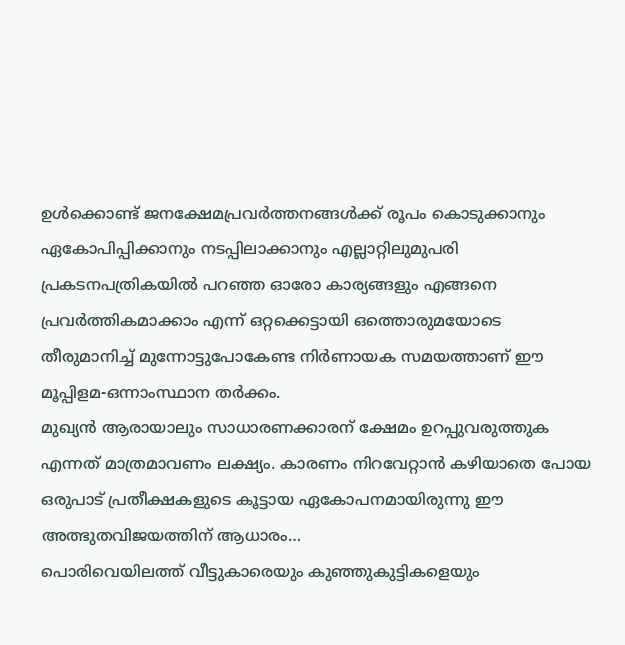ഉൾക്കൊണ്ട് ജനക്ഷേമപ്രവർത്തനങ്ങൾക്ക് രൂപം കൊടുക്കാനും ഏകോപിപ്പിക്കാനും നടപ്പിലാക്കാനും എല്ലാറ്റിലുമുപരി പ്രകടനപത്രികയിൽ പറഞ്ഞ ഓരോ കാര്യങ്ങളും എങ്ങനെ പ്രവർത്തികമാക്കാം എന്ന് ഒറ്റക്കെട്ടായി ഒത്തൊരുമയോടെ തീരുമാനിച്ച് മുന്നോട്ടുപോകേണ്ട നിർണായക സമയത്താണ് ഈ മൂപ്പിളമ-ഒന്നാംസ്ഥാന തർക്കം.
മുഖ്യൻ ആരായാലും സാധാരണക്കാരന് ക്ഷേമം ഉറപ്പുവരുത്തുക എന്നത് മാത്രമാവണം ലക്ഷ്യം. കാരണം നിറവേറ്റാൻ കഴിയാതെ പോയ ഒരുപാട് പ്രതീക്ഷകളുടെ കൂട്ടായ ഏകോപനമായിരുന്നു ഈ അത്ഭുതവിജയത്തിന് ആധാരം…
പൊരിവെയിലത്ത് വീട്ടുകാരെയും കുഞ്ഞുകുട്ടികളെയും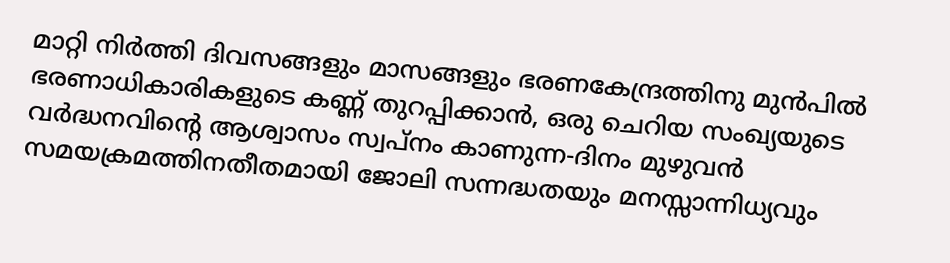മാറ്റി നിർത്തി ദിവസങ്ങളും മാസങ്ങളും ഭരണകേന്ദ്രത്തിനു മുൻപിൽ ഭരണാധികാരികളുടെ കണ്ണ് തുറപ്പിക്കാൻ, ഒരു ചെറിയ സംഖ്യയുടെ വർദ്ധനവിന്റെ ആശ്വാസം സ്വപ്നം കാണുന്ന-ദിനം മുഴുവൻ സമയക്രമത്തിനതീതമായി ജോലി സന്നദ്ധതയും മനസ്സാന്നിധ്യവും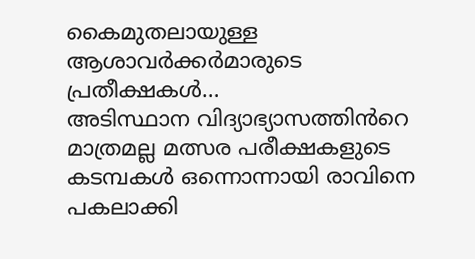കൈമുതലായുള്ള ആശാവർക്കർമാരുടെ പ്രതീക്ഷകൾ…
അടിസ്ഥാന വിദ്യാഭ്യാസത്തിൻറെ മാത്രമല്ല മത്സര പരീക്ഷകളുടെ കടമ്പകൾ ഒന്നൊന്നായി രാവിനെ പകലാക്കി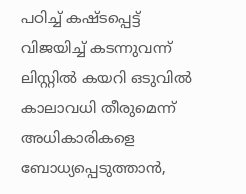പഠിച്ച് കഷ്ടപ്പെട്ട് വിജയിച്ച് കടന്നുവന്ന് ലിസ്റ്റിൽ കയറി ഒടുവിൽ കാലാവധി തീരുമെന്ന് അധികാരികളെ ബോധ്യപ്പെടുത്താൻ,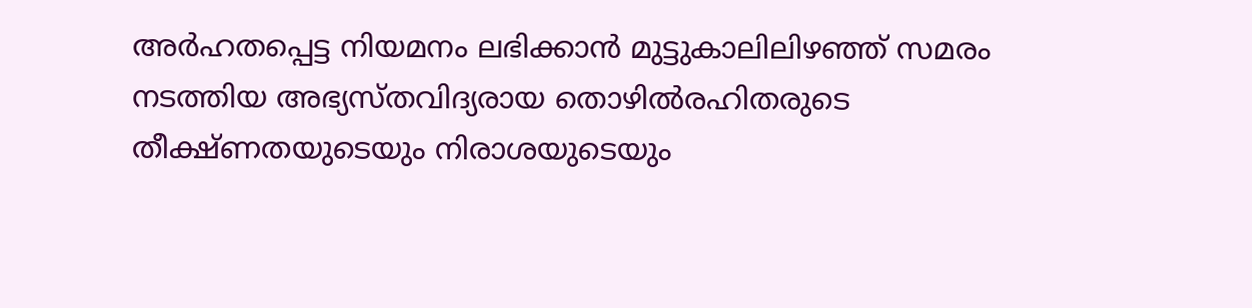അർഹതപ്പെട്ട നിയമനം ലഭിക്കാൻ മുട്ടുകാലിലിഴഞ്ഞ് സമരം നടത്തിയ അഭ്യസ്തവിദ്യരായ തൊഴിൽരഹിതരുടെ തീക്ഷ്ണതയുടെയും നിരാശയുടെയും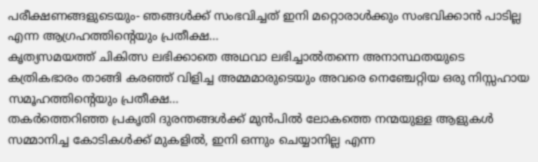പരീക്ഷണങ്ങളുടെയും- ഞങ്ങൾക്ക് സംഭവിച്ചത് ഇനി മറ്റൊരാൾക്കും സംഭവിക്കാൻ പാടില്ല എന്ന ആഗ്രഹത്തിന്റെയും പ്രതീക്ഷ…
കൃത്യസമയത്ത് ചികിത്സ ലഭിക്കാതെ അഥവാ ലഭിച്ചാൽതന്നെ അനാസ്ഥതയുടെ കത്രികഭാരം താങ്ങി കരഞ്ഞ് വിളിച്ച അമ്മമാരുടെയും അവരെ നെഞ്ചേറ്റിയ ഒരു നിസ്സഹായ സമൂഹത്തിന്റെയും പ്രതീക്ഷ…
തകർത്തെറിഞ്ഞ പ്രകൃതി ദുരന്തങ്ങൾക്ക് മുൻപിൽ ലോകത്തെ നന്മയുള്ള ആളുകൾ സമ്മാനിച്ച കോടികൾക്ക് മുകളിൽ, ഇനി ഒന്നും ചെയ്യാനില്ല എന്ന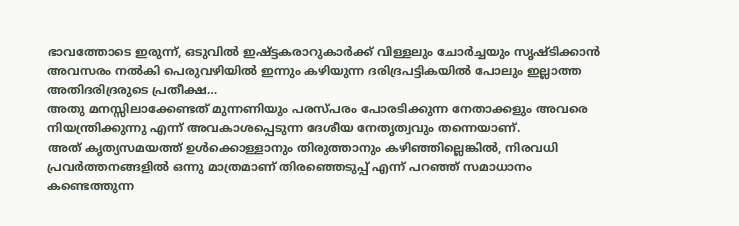ഭാവത്തോടെ ഇരുന്ന്, ഒടുവിൽ ഇഷ്ട്ടകരാറുകാർക്ക് വിള്ളലും ചോർച്ചയും സൃഷ്ടിക്കാൻ അവസരം നൽകി പെരുവഴിയിൽ ഇന്നും കഴിയുന്ന ദരിദ്രപട്ടികയിൽ പോലും ഇല്ലാത്ത അതിദരിദ്രരുടെ പ്രതീക്ഷ…
അതു മനസ്സിലാക്കേണ്ടത് മുന്നണിയും പരസ്പരം പോരടിക്കുന്ന നേതാക്കളും അവരെ നിയന്ത്രിക്കുന്നു എന്ന് അവകാശപ്പെടുന്ന ദേശീയ നേതൃത്വവും തന്നെയാണ്.
അത് കൃത്യസമയത്ത് ഉൾക്കൊള്ളാനും തിരുത്താനും കഴിഞ്ഞില്ലെങ്കിൽ, നിരവധി പ്രവർത്തനങ്ങളിൽ ഒന്നു മാത്രമാണ് തിരഞ്ഞെടുപ്പ് എന്ന് പറഞ്ഞ് സമാധാനം കണ്ടെത്തുന്ന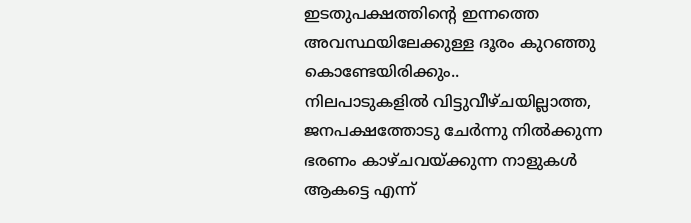ഇടതുപക്ഷത്തിന്റെ ഇന്നത്തെ അവസ്ഥയിലേക്കുള്ള ദൂരം കുറഞ്ഞു കൊണ്ടേയിരിക്കും..
നിലപാടുകളിൽ വിട്ടുവീഴ്ചയില്ലാത്ത, ജനപക്ഷത്തോടു ചേർന്നു നിൽക്കുന്ന ഭരണം കാഴ്ചവയ്ക്കുന്ന നാളുകൾ ആകട്ടെ എന്ന്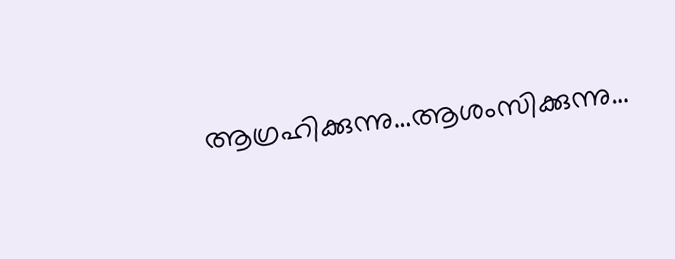ആഗ്രഹിക്കുന്നു…ആശംസിക്കുന്നു…